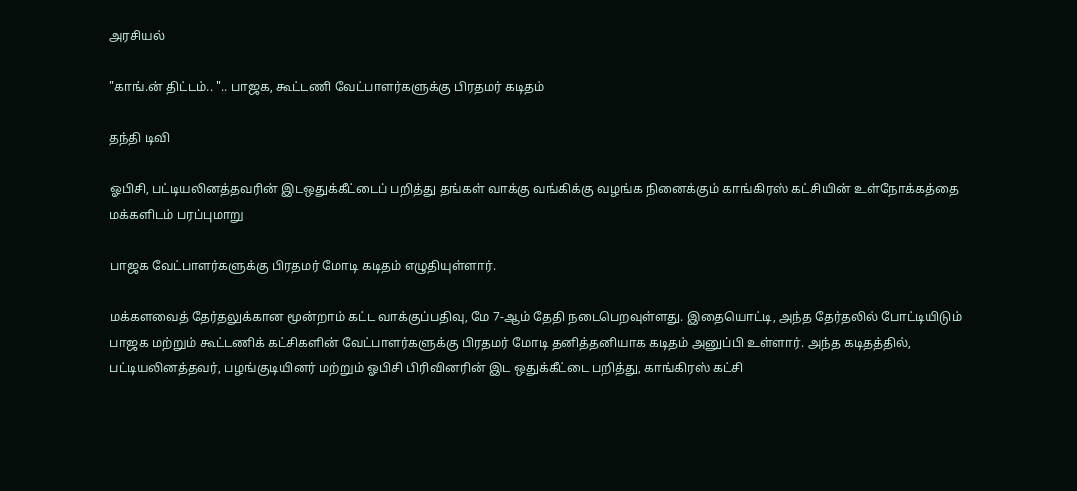அரசியல்

"காங்.ன் திட்டம்.. ".. பாஜக, கூட்டணி வேட்பாளர்களுக்கு பிரதமர் கடிதம்

தந்தி டிவி

ஓபிசி, பட்டியலினத்தவரின் இடஒதுக்கீட்டைப் பறித்து தங்கள் வாக்கு வங்கிக்கு வழங்க நினைக்கும் காங்கிரஸ் கட்சியின் உள்நோக்கத்தை மக்களிடம் பரப்புமாறு

பாஜக வேட்பாளர்களுக்கு பிரதமர் மோடி கடிதம் எழுதியுள்ளார்.

மக்களவைத் தேர்தலுக்கான மூன்றாம் கட்ட வாக்குப்பதிவு, மே 7-ஆம் தேதி நடைபெறவுள்ளது. இதையொட்டி, அந்த தேர்தலில் போட்டியிடும் பாஜக மற்றும் கூட்டணிக் கட்சிகளின் வேட்பாளர்களுக்கு பிரதமர் மோடி தனித்தனியாக கடிதம் அனுப்பி உள்ளார். அந்த கடிதத்தில், பட்டியலினத்தவர், பழங்குடியினர் மற்றும் ஓபிசி பிரிவினரின் இட ஒதுக்கீட்டை பறித்து, காங்கிரஸ் கட்சி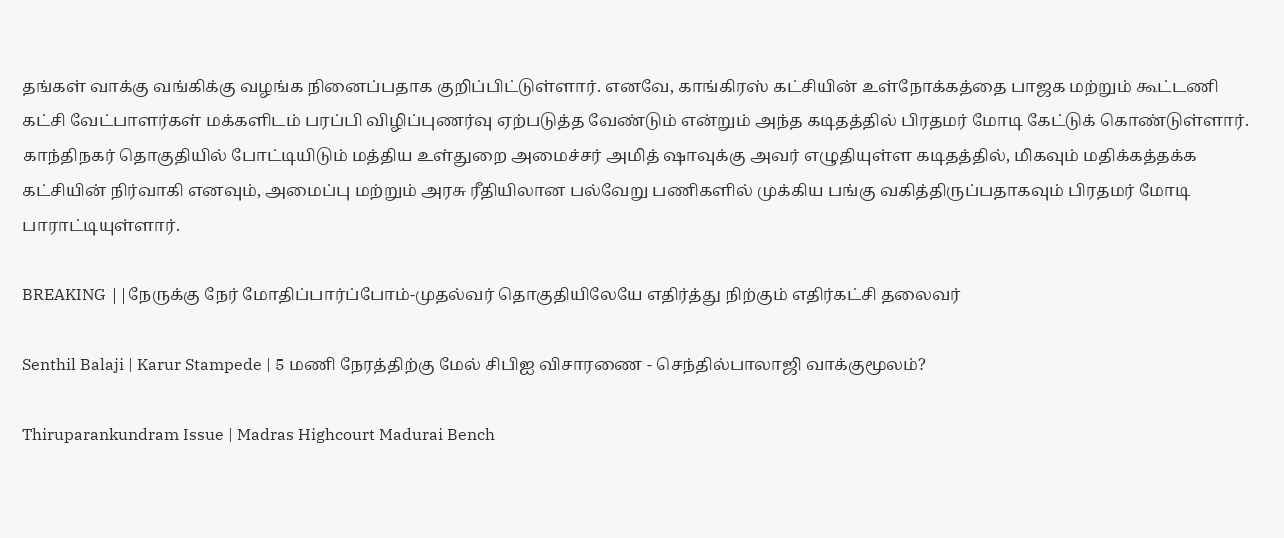தங்கள் வாக்கு வங்கிக்கு வழங்க நினைப்பதாக குறிப்பிட்டுள்ளார். எனவே, காங்கிரஸ் கட்சியின் உள்நோக்கத்தை பாஜக மற்றும் கூட்டணி கட்சி வேட்பாளர்கள் மக்களிடம் பரப்பி விழிப்புணர்வு ஏற்படுத்த வேண்டும் என்றும் அந்த கடிதத்தில் பிரதமர் மோடி கேட்டுக் கொண்டுள்ளார். காந்திநகர் தொகுதியில் போட்டியிடும் மத்திய உள்துறை அமைச்சர் அமித் ஷாவுக்கு அவர் எழுதியுள்ள கடிதத்தில், மிகவும் மதிக்கத்தக்க கட்சியின் நிர்வாகி எனவும், அமைப்பு மற்றும் அரசு ரீதியிலான பல்வேறு பணிகளில் முக்கிய பங்கு வகித்திருப்பதாகவும் பிரதமர் மோடி பாராட்டியுள்ளார்.

BREAKING ||நேருக்கு நேர் மோதிப்பார்ப்போம்-முதல்வர் தொகுதியிலேயே எதிர்த்து நிற்கும் எதிர்கட்சி தலைவர்

Senthil Balaji | Karur Stampede | 5 மணி நேரத்திற்கு மேல் சிபிஐ விசாரணை - செந்தில்பாலாஜி வாக்குமூலம்?

Thiruparankundram Issue | Madras Highcourt Madurai Bench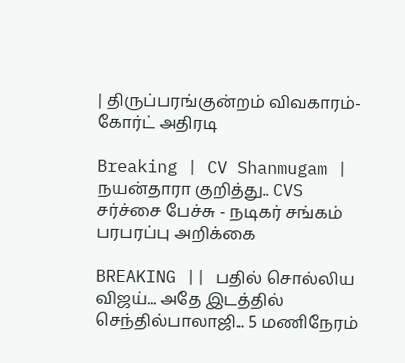| திருப்பரங்குன்றம் விவகாரம்- கோர்ட் அதிரடி

Breaking | CV Shanmugam | நயன்தாரா குறித்து.. CVS சர்ச்சை பேச்சு - நடிகர் சங்கம் பரபரப்பு அறிக்கை

BREAKING || பதில் சொல்லிய விஜய்... அதே இடத்தில் செந்தில்பாலாஜி... 5 மணிநேரம்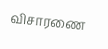விசாரணை